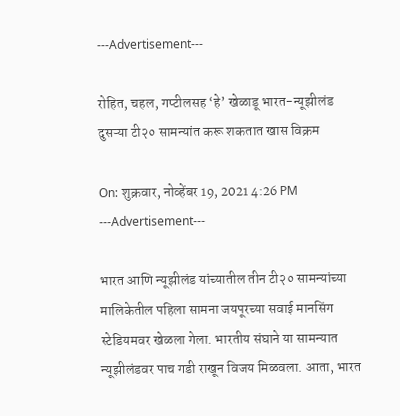---Advertisement---

रोहित, चहल, गप्टीलसह ‘हे’ खेळाडू भारत-न्यूझीलंड दुसऱ्या टी२० सामन्यांत करू शकतात खास विक्रम

On: शुक्रवार, नोव्हेंबर 19, 2021 4:26 PM
---Advertisement---

भारत आणि न्यूझीलंड यांच्यातील तीन टी२० सामन्यांच्या मालिकेतील पहिला सामना जयपूरच्या सवाई मानसिंग स्टेडियमवर खेळला गेला. भारतीय संघाने या सामन्यात न्यूझीलंडवर पाच गडी राखून विजय मिळवला. आता, भारत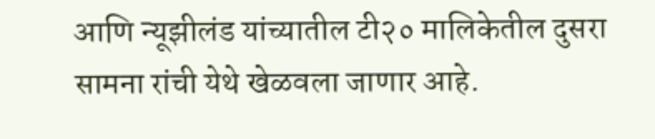आणि न्यूझीलंड यांच्यातील टी२० मालिकेतील दुसरा सामना रांची येथे खेळवला जाणार आहे.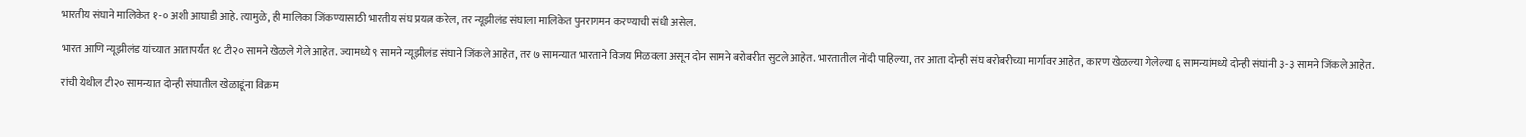भारतीय संघाने मालिकेत १-० अशी आघाडी आहे. त्यामुळे, ही मालिका जिंकण्यासाठी भारतीय संघ प्रयत्न करेल, तर न्यूझीलंड संघाला मालिकेत पुनरागमन करण्याची संधी असेल.

भारत आणि न्यूझीलंड यांच्यात आतापर्यंत १८ टी२० सामने खेळले गेले आहेत. ज्यामध्ये ९ सामने न्यूझीलंड संघाने जिंकले आहेत, तर ७ सामन्यात भारताने विजय मिळवला असून दोन सामने बरोबरीत सुटले आहेत. भारतातील नोंदी पाहिल्या, तर आता दोन्ही संघ बरोबरीच्या मार्गावर आहेत, कारण खेळल्या गेलेल्या ६ सामन्यांमध्ये दोन्ही संघांनी ३-३ सामने जिंकले आहेत.

रांची येथील टी२० सामन्यात दोन्ही संघातील खेळाडूंना विक्रम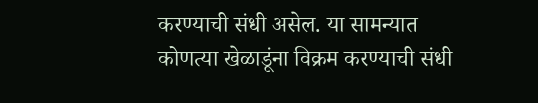करण्याची संधी असेल. या सामन्यात कोणत्या खेळाडूंना विक्रम करण्याची संधी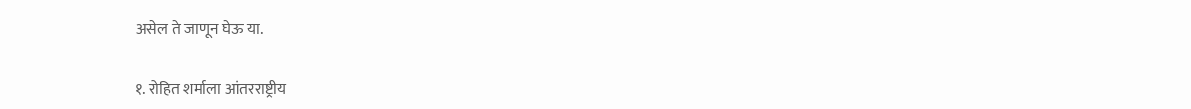असेल ते जाणून घेऊ या.

१. रोहित शर्माला आंतरराष्ट्रीय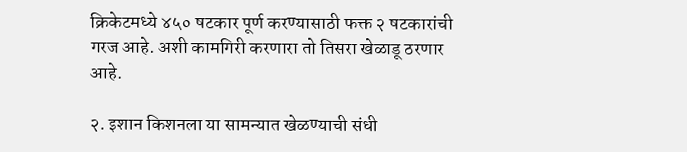क्रिकेटमध्ये ४५० षटकार पूर्ण करण्यासाठी फक्त २ षटकारांची गरज आहे. अशी कामगिरी करणारा तो तिसरा खेळाडू ठरणार आहे.

२. इशान किशनला या सामन्यात खेळण्याची संधी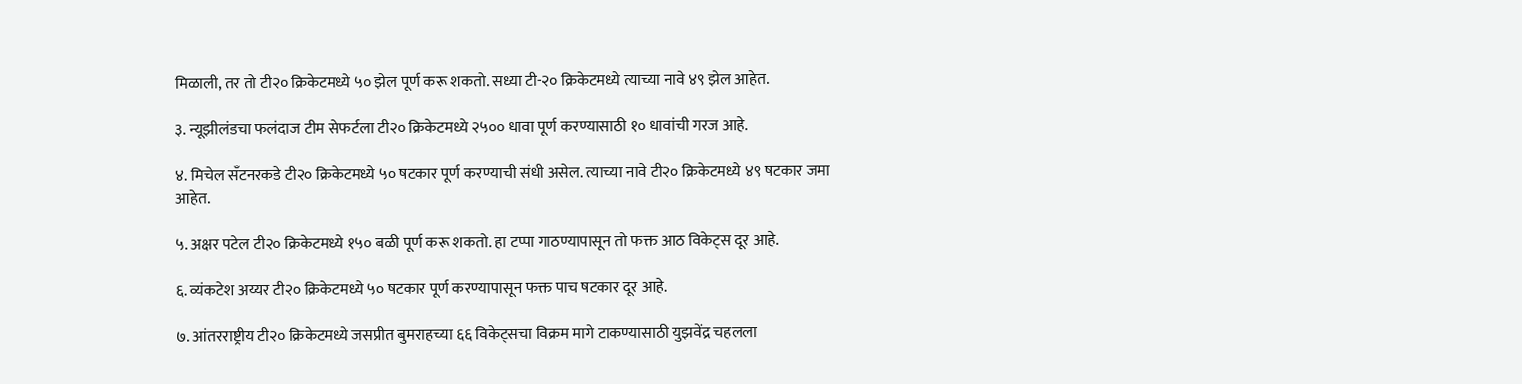मिळाली, तर तो टी२० क्रिकेटमध्ये ५० झेल पूर्ण करू शकतो. सध्या टी-२० क्रिकेटमध्ये त्याच्या नावे ४९ झेल आहेत.

३. न्यूझीलंडचा फलंदाज टीम सेफर्टला टी२० क्रिकेटमध्ये २५०० धावा पूर्ण करण्यासाठी १० धावांची गरज आहे.

४. मिचेल सँटनरकडे टी२० क्रिकेटमध्ये ५० षटकार पूर्ण करण्याची संधी असेल. त्याच्या नावे टी२० क्रिकेटमध्ये ४९ षटकार जमा आहेत.

५. अक्षर पटेल टी२० क्रिकेटमध्ये १५० बळी पूर्ण करू शकतो. हा टप्पा गाठण्यापासून तो फक्त आठ विकेट्स दूर आहे.

६. व्यंकटेश अय्यर टी२० क्रिकेटमध्ये ५० षटकार पूर्ण करण्यापासून फक्त पाच षटकार दूर आहे.

७. आंतरराष्ट्रीय टी२० क्रिकेटमध्ये जसप्रीत बुमराहच्या ६६ विकेट्सचा विक्रम मागे टाकण्यासाठी युझवेंद्र चहलला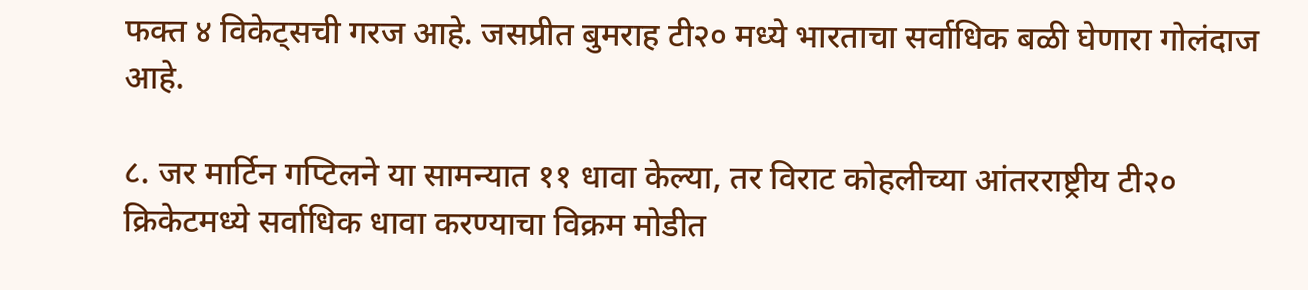फक्त ४ विकेट्सची गरज आहे. जसप्रीत बुमराह टी२० मध्ये भारताचा सर्वाधिक बळी घेणारा गोलंदाज आहे.

८. जर मार्टिन गप्टिलने या सामन्यात ११ धावा केल्या, तर विराट कोहलीच्या आंतरराष्ट्रीय टी२० क्रिकेटमध्ये सर्वाधिक धावा करण्याचा विक्रम मोडीत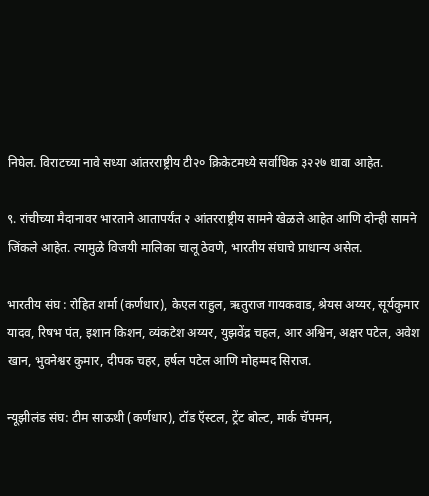निघेल. विराटच्या नावे सध्या आंतरराष्ट्रीय टी२० क्रिकेटमध्ये सर्वाधिक ३२२७ धावा आहेत.

९. रांचीच्या मैदानावर भारताने आतापर्यंत २ आंतरराष्ट्रीय सामने खेळले आहेत आणि दोन्ही सामने जिंकले आहेत. त्यामुळे विजयी मालिका चालू ठेवणे, भारतीय संघाचे प्राधान्य असेल.

भारतीय संघ : रोहित शर्मा (कर्णधार), केएल राहुल, ऋतुराज गायकवाड, श्रेयस अय्यर, सूर्यकुमार यादव, रिषभ पंत, इशान किशन, व्यंकटेश अय्यर, युझवेंद्र चहल, आर अश्विन, अक्षर पटेल, अवेश खान, भुवनेश्वर कुमार, दीपक चहर, हर्षल पटेल आणि मोहम्मद सिराज.

न्यूझीलंड संघ: टीम साऊथी (कर्णधार), टॉड ऍस्टल, ट्रेंट बोल्ट, मार्क चॅपमन,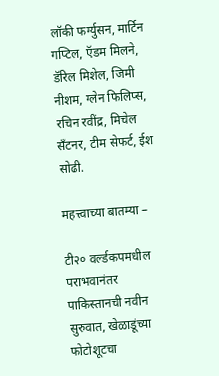लॉकी फर्ग्युसन, मार्टिन गप्टिल, ऍडम मिलने, डॅरिल मिशेल, जिमी नीशम, ग्लेन फिलिप्स, रचिन रवींद्र, मिचेल सँटनर, टीम सेफर्ट, ईश सोढी.

महत्त्वाच्या बातम्या –

टी२० वर्ल्डकपमधील पराभवानंतर पाकिस्तानची नवीन सुरुवात, खेळाडूंच्या फोटोशूटचा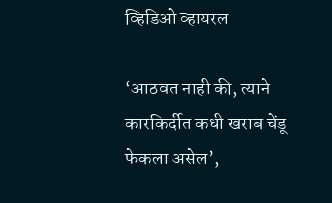व्हिडिओ व्हायरल

‘आठवत नाही की, त्याने कारकिर्दीत कधी खराब चेंडू फेकला असेल’,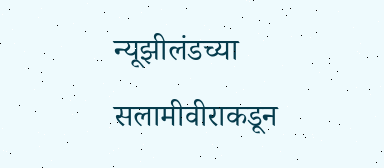न्यूझीलंडच्या सलामीवीराकडून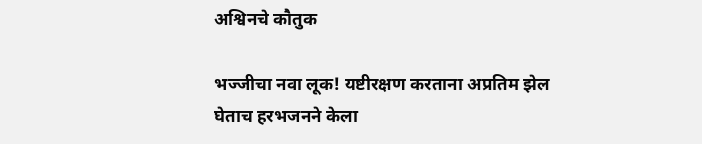अश्विनचे कौतुक

भज्जीचा नवा लूक! यष्टीरक्षण करताना अप्रतिम झेल घेताच हरभजनने केला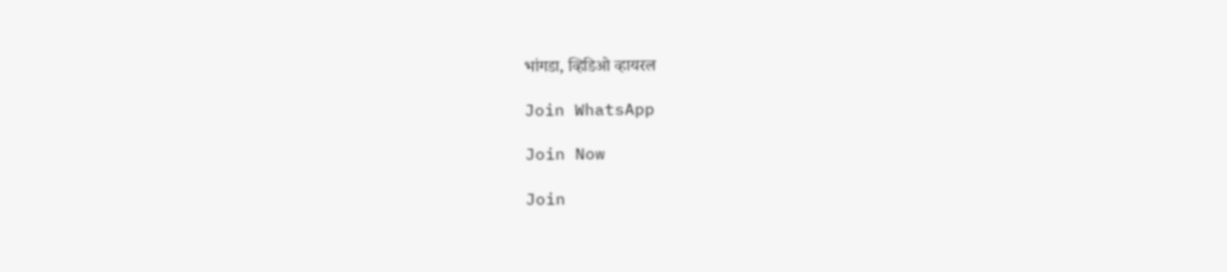भांगडा, व्हिडिओ व्हायरल

Join WhatsApp

Join Now

Join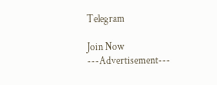Telegram

Join Now
---Advertisement---